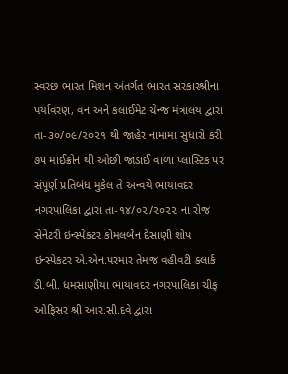સ્વરછ ભારત મિશન અંતર્ગત ભારત સરકારશ્રીના પર્યાવરણ, વન અને કલાઈમેટ ચેન્જ મંત્રાલય દ્વારા તા-૩૦/૦૯/૨૦૨૧ થી જાહેર નામામા સુધારો કરી ૭૫ માઈક્રોન થી ઓછી જાડાઈ વાળા પ્લાસ્ટિક પર સંપૂર્ણ પ્રતિબંધ મુકેલ તે અન્વયે ભાયાવદર નગરપાલિકા દ્વારા તા-૧૪/૦૨/૨૦૨૨ ના રોજ સેનેટરી ઇન્સ્પેકટર કોમલબેન દેસાણી શોપ ઇન્સ્પેકટર એ.એન.પરમાર તેમજ વહીવટી ક્લાર્ક ડી.બી. ધમસાણીયા ભાયાવદર નગરપાલિકા ચીફ ઓફિસર શ્રી આર.સી.દવે દ્વારા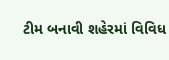ટીમ બનાવી શહેરમાં વિવિધ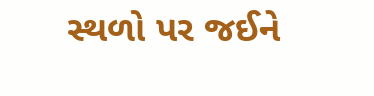સ્થળો પર જઈને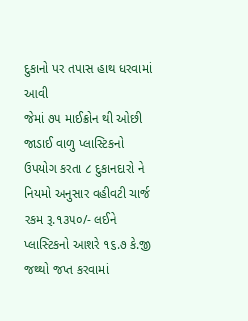દુકાનો પર તપાસ હાથ ધરવામાં આવી
જેમાં ૭૫ માઈક્રોન થી ઓછી જાડાઈ વાળુ પ્લાસ્ટિકનો ઉપયોગ કરતા ૮ દુકાનદારો ને નિયમો અનુસાર વહીવટી ચાર્જ રકમ રૂ.૧૩૫૦/- લઈને પ્લાસ્ટિકનો આશરે ૧૬.૭ કે.જી જથ્થો જપ્ત કરવામાં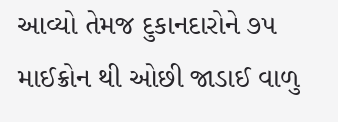આવ્યો તેમજ દુકાનદારોને ૭૫ માઈક્રોન થી ઓછી જાડાઈ વાળુ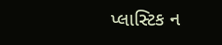પ્લાસ્ટિક ન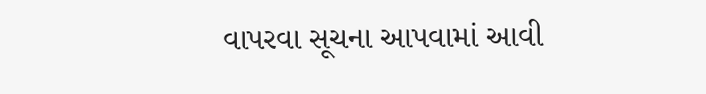વાપરવા સૂચના આપવામાં આવી